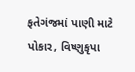ફતેગંજમાં પાણી માટે પોકાર, વિષ્ણુકૃપા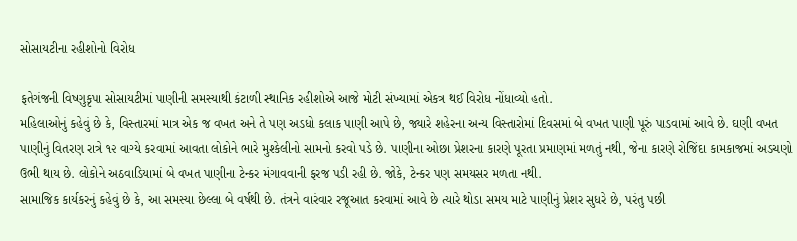સોસાયટીના રહીશોનો વિરોધ

ફતેગંજની વિષ્ણુકૃપા સોસાયટીમાં પાણીની સમસ્યાથી કંટાળી સ્થાનિક રહીશોએ આજે મોટી સંખ્યામાં એકત્ર થઈ વિરોધ નોંધાવ્યો હતો.
મહિલાઓનું કહેવું છે કે, વિસ્તારમાં માત્ર એક જ વખત અને તે પણ અડધો કલાક પાણી આપે છે, જ્યારે શહેરના અન્ય વિસ્તારોમાં દિવસમાં બે વખત પાણી પૂરું પાડવામાં આવે છે. ઘણી વખત પાણીનું વિતરણ રાત્રે ૧૨ વાગ્યે કરવામાં આવતા લોકોને ભારે મુશ્કેલીનો સામનો કરવો પડે છે. પાણીના ઓછા પ્રેશરના કારણે પૂરતા પ્રમાણમાં મળતું નથી, જેના કારણે રોજિંદા કામકાજમાં અડચણો ઉભી થાય છે. લોકોને અઠવાડિયામાં બે વખત પાણીના ટેન્કર મંગાવવાની ફરજ પડી રહી છે. જોકે, ટેન્કર પણ સમયસર મળતા નથી.
સામાજિક કાર્યકરનું કહેવું છે કે, આ સમસ્યા છેલ્લા બે વર્ષથી છે. તંત્રને વારંવાર રજૂઆત કરવામાં આવે છે ત્યારે થોડા સમય માટે પાણીનું પ્રેશર સુધરે છે, પરંતુ પછી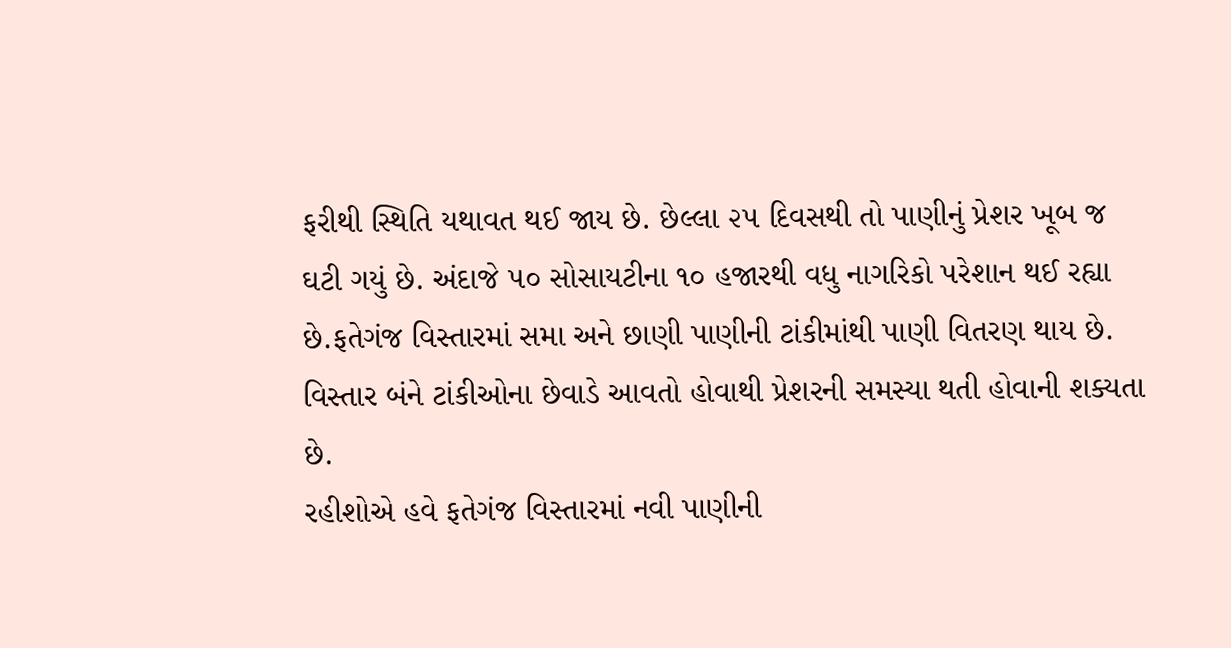ફરીથી સ્થિતિ યથાવત થઈ જાય છે. છેલ્લા ૨૫ દિવસથી તો પાણીનું પ્રેશર ખૂબ જ ઘટી ગયું છે. અંદાજે ૫૦ સોસાયટીના ૧૦ હજારથી વધુ નાગરિકો પરેશાન થઈ રહ્યા છે.ફતેગંજ વિસ્તારમાં સમા અને છાણી પાણીની ટાંકીમાંથી પાણી વિતરણ થાય છે. વિસ્તાર બંને ટાંકીઓના છેવાડે આવતો હોવાથી પ્રેશરની સમસ્યા થતી હોવાની શક્યતા છે.
રહીશોએ હવે ફતેગંજ વિસ્તારમાં નવી પાણીની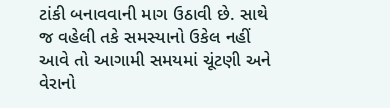ટાંકી બનાવવાની માગ ઉઠાવી છે. સાથે જ વહેલી તકે સમસ્યાનો ઉકેલ નહીં આવે તો આગામી સમયમાં ચૂંટણી અને વેરાનો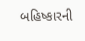બહિષ્કારની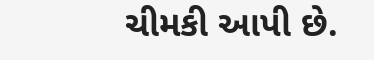ચીમકી આપી છે.